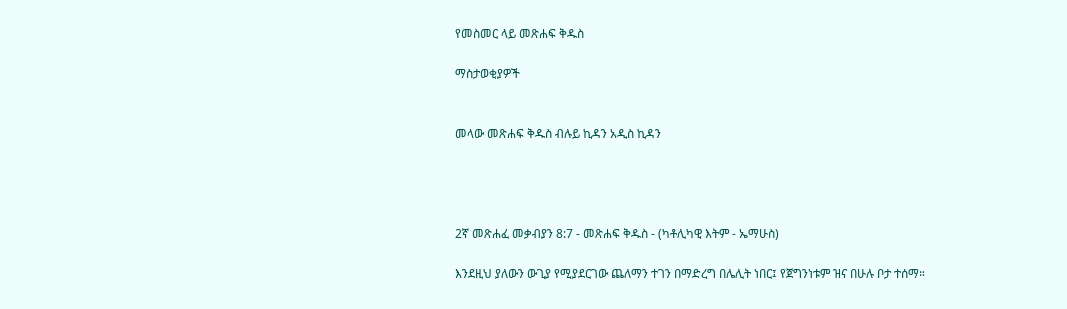የመስመር ላይ መጽሐፍ ቅዱስ

ማስታወቂያዎች


መላው መጽሐፍ ቅዱስ ብሉይ ኪዳን አዲስ ኪዳን




2ኛ መጽሐፈ መቃብያን 8:7 - መጽሐፍ ቅዱስ - (ካቶሊካዊ እትም - ኤማሁስ)

እንደዚህ ያለውን ውጊያ የሚያደርገው ጨለማን ተገን በማድረግ በሌሊት ነበር፤ የጀግንነቱም ዝና በሁሉ ቦታ ተሰማ።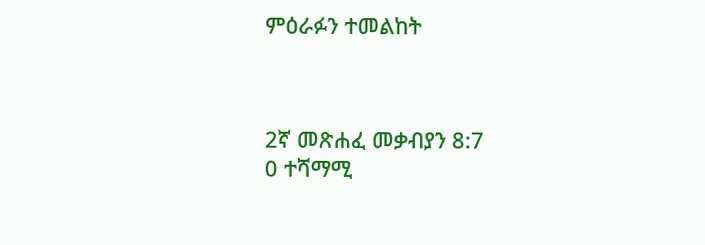ምዕራፉን ተመልከት



2ኛ መጽሐፈ መቃብያን 8:7
0 ተሻማሚ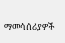ማመሳሰሪያዎች